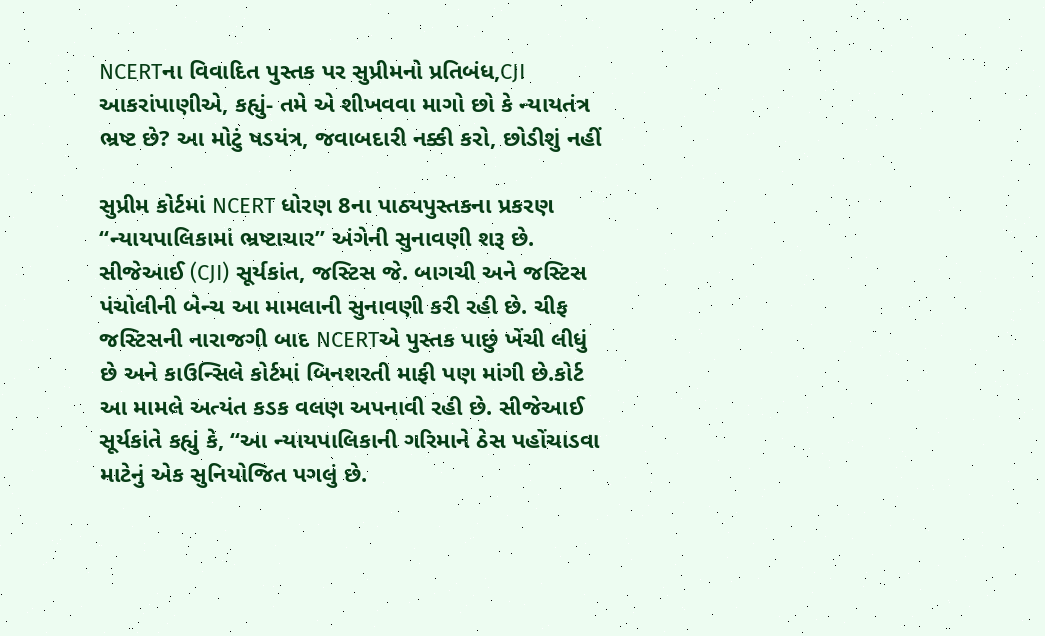NCERTના વિવાદિત પુસ્તક પર સુપ્રીમનો પ્રતિબંધ,CJI આકરાંપાણીએ, કહ્યું- તમે એ શીખવવા માગો છો કે ન્યાયતંત્ર ભ્રષ્ટ છે? આ મોટું ષડયંત્ર, જવાબદારી નક્કી કરો, છોડીશું નહીં

સુપ્રીમ કોર્ટમાં NCERT ધોરણ 8ના પાઠ્યપુસ્તકના પ્રકરણ “ન્યાયપાલિકામાં ભ્રષ્ટાચાર” અંગેની સુનાવણી શરૂ છે. સીજેઆઈ (CJI) સૂર્યકાંત, જસ્ટિસ જે. બાગચી અને જસ્ટિસ પંચોલીની બેન્ચ આ મામલાની સુનાવણી કરી રહી છે. ચીફ જસ્ટિસની નારાજગી બાદ NCERTએ પુસ્તક પાછું ખેંચી લીધું છે અને કાઉન્સિલે કોર્ટમાં બિનશરતી માફી પણ માંગી છે.કોર્ટ આ મામલે અત્યંત કડક વલણ અપનાવી રહી છે. સીજેઆઈ સૂર્યકાંતે કહ્યું કે, “આ ન્યાયપાલિકાની ગરિમાને ઠેસ પહોંચાડવા માટેનું એક સુનિયોજિત પગલું છે.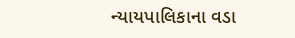ન્યાયપાલિકાના વડા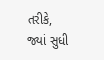તરીકે, જ્યાં સુધી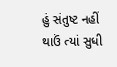હું સંતુષ્ટ નહીં થાઉં ત્યાં સુધી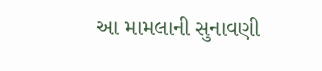આ મામલાની સુનાવણી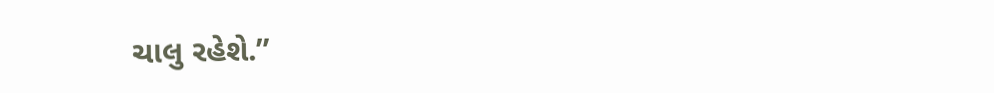ચાલુ રહેશે.”